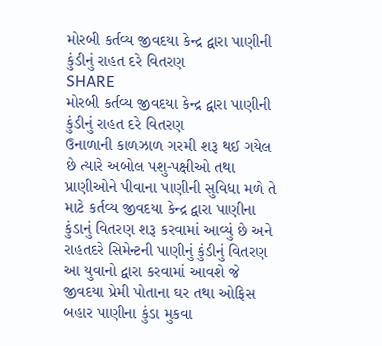મોરબી કર્તવ્ય જીવદયા કેન્દ્ર દ્વારા પાણીની કુંડીનું રાહત દરે વિતરણ
SHARE
મોરબી કર્તવ્ય જીવદયા કેન્દ્ર દ્વારા પાણીની કુંડીનું રાહત દરે વિતરણ
ઉનાળાની કાળઝાળ ગરમી શરૂ થઈ ગયેલ છે ત્યારે અબોલ પશુ-પક્ષીઓ તથા પ્રાણીઓને પીવાના પાણીની સુવિધા મળે તે માટે કર્તવ્ય જીવદયા કેન્દ્ર દ્વારા પાણીના કુંડાનું વિતરણ શરૂ કરવામાં આવ્યું છે અને રાહતદરે સિમેન્ટની પાણીનું કુંડીનું વિતરણ આ યુવાનો દ્વારા કરવામાં આવશે જે જીવદયા પ્રેમી પોતાના ઘર તથા ઓફિસ બહાર પાણીના કુંડા મુકવા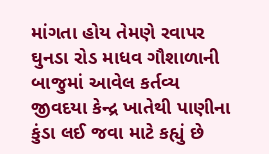માંગતા હોય તેમણે રવાપર ઘુનડા રોડ માધવ ગૌશાળાની બાજુમાં આવેલ કર્તવ્ય જીવદયા કેન્દ્ર ખાતેથી પાણીના કુંડા લઈ જવા માટે કહ્યું છે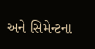અને સિમેન્ટના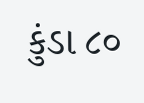કુંડા ૮૦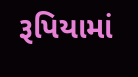રૂપિયામાં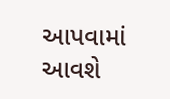આપવામાં આવશે